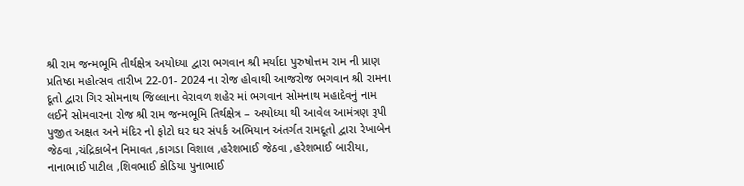શ્રી રામ જન્મભૂમિ તીર્થક્ષેત્ર અયોધ્યા દ્વારા ભગવાન શ્રી મર્યાદા પુરુષોત્તમ રામ ની પ્રાણ પ્રતિષ્ઠા મહોત્સવ તારીખ 22-01- 2024 ના રોજ હોવાથી આજરોજ ભગવાન શ્રી રામના દૂતો દ્વારા ગિર સોમનાથ જિલ્લાના વેરાવળ શહેર માં ભગવાન સોમનાથ મહાદેવનું નામ લઈને સોમવારના રોજ શ્રી રામ જન્મભૂમિ તિર્થક્ષેત્ર – અયોધ્યા થી આવેલ આમંત્રણ રૂપી પુજીત અક્ષત અને મંદિર નો ફોટો ઘર ઘર સંપર્ક અભિયાન અંતર્ગત રામદૂતો દ્વારા રેખાબેન જેઠવા ,ચંદ્રિકાબેન નિમાવત ,કાગડા વિશાલ ,હરેશભાઈ જેઠવા ,હરેશભાઈ બારીયા, નાનાભાઈ પાટીલ ,શિવભાઈ કોડિયા પુનાભાઈ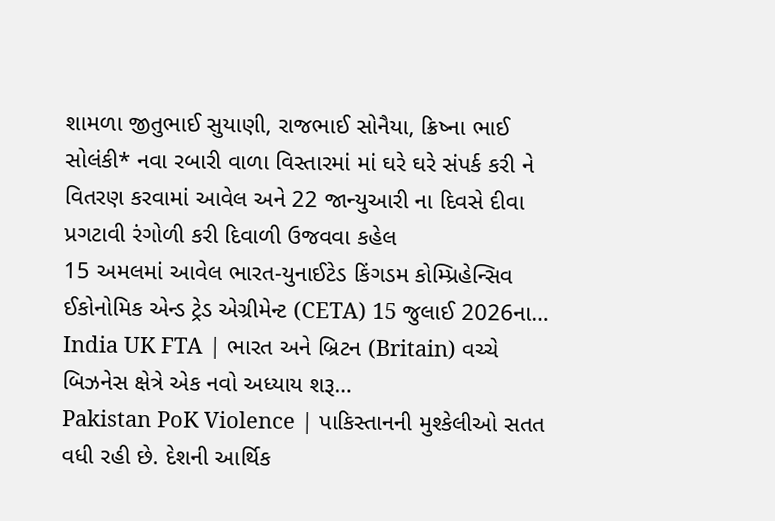શામળા જીતુભાઈ સુયાણી, રાજભાઈ સોનૈયા, ક્રિષ્ના ભાઈ સોલંકી* નવા રબારી વાળા વિસ્તારમાં માં ઘરે ઘરે સંપર્ક કરી ને વિતરણ કરવામાં આવેલ અને 22 જાન્યુઆરી ના દિવસે દીવા પ્રગટાવી રંગોળી કરી દિવાળી ઉજવવા કહેલ
15 અમલમાં આવેલ ભારત-યુનાઈટેડ કિંગડમ કોમ્પ્રિહેન્સિવ ઈકોનોમિક એન્ડ ટ્રેડ એગ્રીમેન્ટ (CETA) 15 જુલાઈ 2026ના…
India UK FTA | ભારત અને બ્રિટન (Britain) વચ્ચે બિઝનેસ ક્ષેત્રે એક નવો અધ્યાય શરૂ…
Pakistan PoK Violence | પાકિસ્તાનની મુશ્કેલીઓ સતત વધી રહી છે. દેશની આર્થિક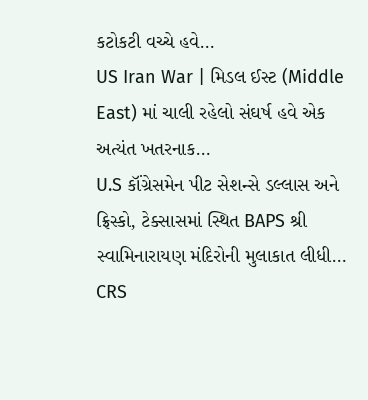કટોકટી વચ્ચે હવે…
US Iran War | મિડલ ઈસ્ટ (Middle East) માં ચાલી રહેલો સંઘર્ષ હવે એક અત્યંત ખતરનાક…
U.S કૉંગ્રેસમેન પીટ સેશન્સે ડલ્લાસ અને ફ્રિસ્કો, ટેક્સાસમાં સ્થિત BAPS શ્રી સ્વામિનારાયણ મંદિરોની મુલાકાત લીધી…
CRS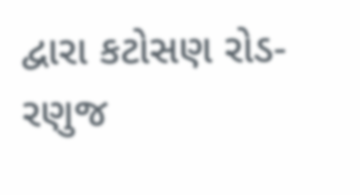દ્વારા કટોસણ રોડ-રણુજ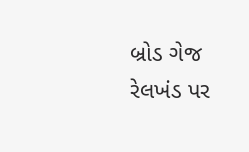બ્રોડ ગેજ રેલખંડ પર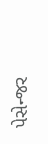પેસેન્જર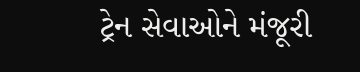ટ્રેન સેવાઓને મંજૂરી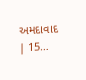અમદાવાદ | 15…